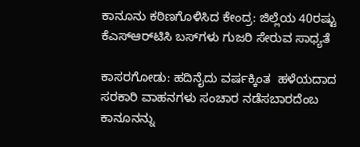ಕಾನೂನು ಕಠಿಣಗೊಳಿಸಿದ ಕೇಂದ್ರ: ಜಿಲ್ಲೆಯ 40ರಷ್ಟು ಕೆಎಸ್‌ಆರ್‌ಟಿಸಿ ಬಸ್‌ಗಳು ಗುಜರಿ ಸೇರುವ ಸಾಧ್ಯತೆ

ಕಾಸರಗೋಡು: ಹದಿನೈದು ವರ್ಷಕ್ಕಿಂತ  ಹಳೆಯದಾದ  ಸರಕಾರಿ ವಾಹನಗಳು ಸಂಚಾರ ನಡೆಸಬಾರದೆಂಬ ಕಾನೂನನ್ನು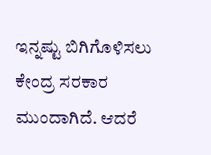ಇನ್ನಷ್ಟು ಬಿಗಿಗೊಳಿಸಲು ಕೇಂದ್ರ ಸರಕಾರ ಮುಂದಾಗಿದೆ. ಆದರೆ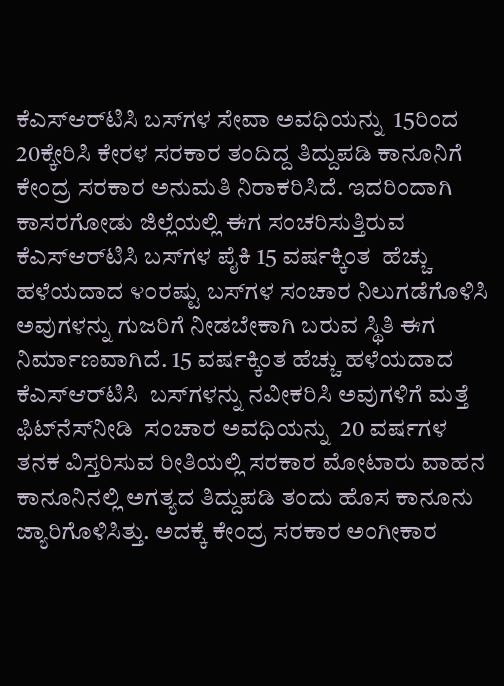ಕೆಎಸ್‌ಆರ್‌ಟಿಸಿ ಬಸ್‌ಗಳ ಸೇವಾ ಅವಧಿಯನ್ನು  15ರಿಂದ 20ಕ್ಕೇರಿಸಿ ಕೇರಳ ಸರಕಾರ ತಂದಿದ್ದ ತಿದ್ದುಪಡಿ ಕಾನೂನಿಗೆ ಕೇಂದ್ರ ಸರಕಾರ ಅನುಮತಿ ನಿರಾಕರಿಸಿದೆ. ಇದರಿಂದಾಗಿ ಕಾಸರಗೋಡು ಜಿಲ್ಲೆಯಲ್ಲಿ ಈಗ ಸಂಚರಿಸುತ್ತಿರುವ ಕೆಎಸ್‌ಆರ್‌ಟಿಸಿ ಬಸ್‌ಗಳ ಪೈಕಿ 15 ವರ್ಷಕ್ಕಿಂತ  ಹೆಚ್ಚು ಹಳೆಯದಾದ ೪೦ರಷ್ಟು ಬಸ್‌ಗಳ ಸಂಚಾರ ನಿಲುಗಡೆಗೊಳಿಸಿ ಅವುಗಳನ್ನು ಗುಜರಿಗೆ ನೀಡಬೇಕಾಗಿ ಬರುವ ಸ್ಥಿತಿ ಈಗ ನಿರ್ಮಾಣವಾಗಿದೆ. 15 ವರ್ಷಕ್ಕಿಂತ ಹೆಚ್ಚು ಹಳೆಯದಾದ ಕೆಎಸ್‌ಆರ್‌ಟಿಸಿ  ಬಸ್‌ಗಳನ್ನು ನವೀಕರಿಸಿ ಅವುಗಳಿಗೆ ಮತ್ತೆ ಫಿಟ್‌ನೆಸ್‌ನೀಡಿ  ಸಂಚಾರ ಅವಧಿಯನ್ನು  20 ವರ್ಷಗಳ ತನಕ ವಿಸ್ತರಿಸುವ ರೀತಿಯಲ್ಲಿ ಸರಕಾರ ಮೋಟಾರು ವಾಹನ ಕಾನೂನಿನಲ್ಲಿ ಅಗತ್ಯದ ತಿದ್ದುಪಡಿ ತಂದು ಹೊಸ ಕಾನೂನು ಜ್ಯಾರಿಗೊಳಿಸಿತ್ತು. ಅದಕ್ಕೆ ಕೇಂದ್ರ ಸರಕಾರ ಅಂಗೀಕಾರ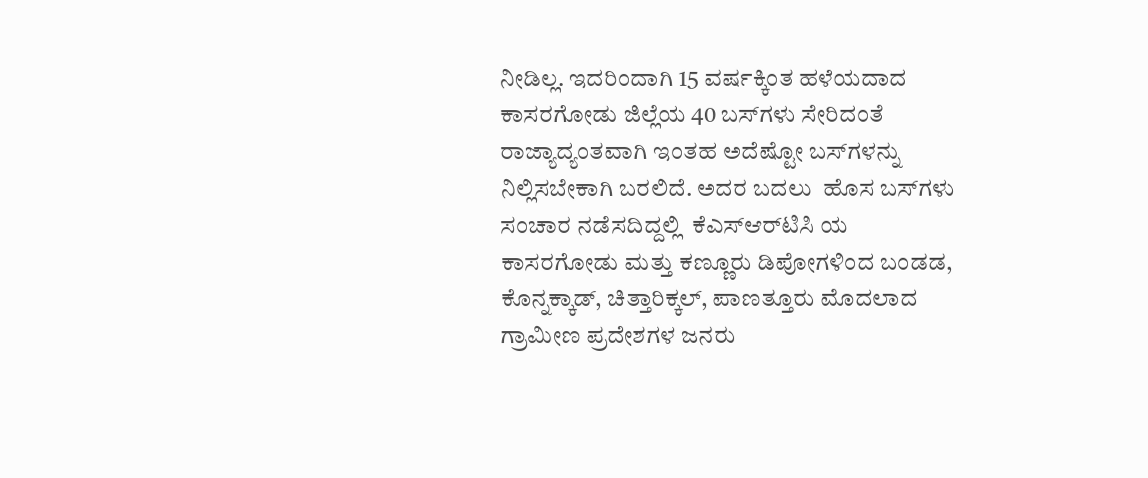ನೀಡಿಲ್ಲ. ಇದರಿಂದಾಗಿ 15 ವರ್ಷಕ್ಕಿಂತ ಹಳೆಯದಾದ ಕಾಸರಗೋಡು ಜಿಲ್ಲೆಯ 40 ಬಸ್‌ಗಳು ಸೇರಿದಂತೆ ರಾಜ್ಯಾದ್ಯಂತವಾಗಿ ಇಂತಹ ಅದೆಷ್ಟೋ ಬಸ್‌ಗಳನ್ನು  ನಿಲ್ಲಿಸಬೇಕಾಗಿ ಬರಲಿದೆ. ಅದರ ಬದಲು  ಹೊಸ ಬಸ್‌ಗಳು ಸಂಚಾರ ನಡೆಸದಿದ್ದಲ್ಲಿ  ಕೆಎಸ್‌ಆರ್‌ಟಿಸಿ ಯ ಕಾಸರಗೋಡು ಮತ್ತು ಕಣ್ಣೂರು ಡಿಪೋಗಳಿಂದ ಬಂಡಡ, ಕೊನ್ನಕ್ಕಾಡ್, ಚಿತ್ತಾರಿಕ್ಕಲ್, ಪಾಣತ್ತೂರು ಮೊದಲಾದ ಗ್ರಾಮೀಣ ಪ್ರದೇಶಗಳ ಜನರು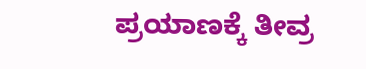ಪ್ರಯಾಣಕ್ಕೆ ತೀವ್ರ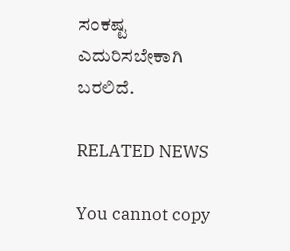ಸಂಕಷ್ಟ ಎದುರಿಸಬೇಕಾಗಿ ಬರಲಿದೆ.

RELATED NEWS

You cannot copy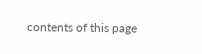contents of this page